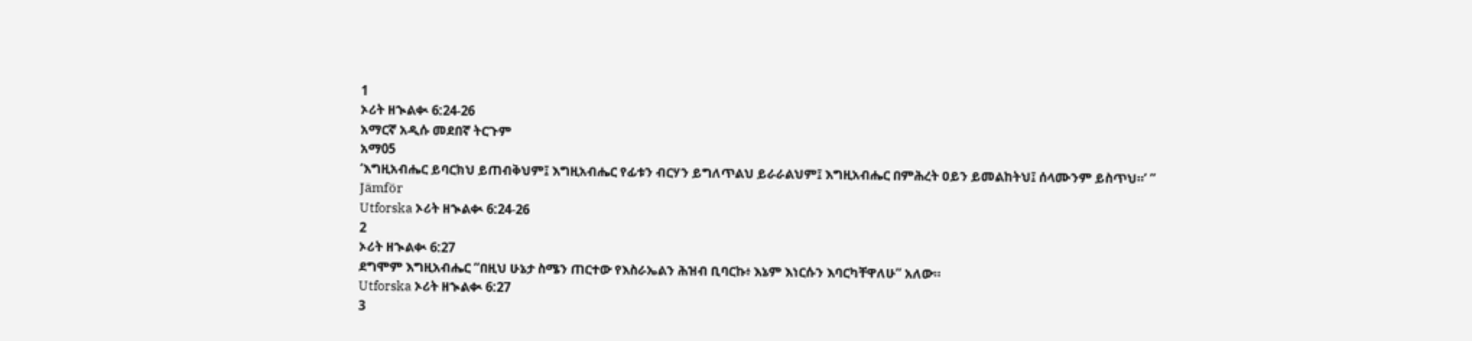1
ኦሪት ዘኊልቊ 6:24-26
አማርኛ አዲሱ መደበኛ ትርጉም
አማ05
‘እግዚአብሔር ይባርክህ ይጠብቅህም፤ እግዚአብሔር የፊቱን ብርሃን ይግለጥልህ ይራራልህም፤ እግዚአብሔር በምሕረት ዐይን ይመልከትህ፤ ሰላሙንም ይስጥህ።’ ”
Jämför
Utforska ኦሪት ዘኊልቊ 6:24-26
2
ኦሪት ዘኊልቊ 6:27
ደግሞም እግዚአብሔር “በዚህ ሁኔታ ስሜን ጠርተው የእስራኤልን ሕዝብ ቢባርኩ፥ እኔም እነርሱን እባርካቸዋለሁ” አለው።
Utforska ኦሪት ዘኊልቊ 6:27
3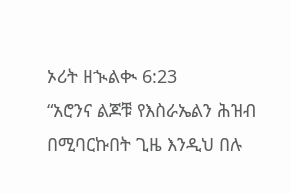ኦሪት ዘኊልቊ 6:23
“አሮንና ልጆቹ የእስራኤልን ሕዝብ በሚባርኩበት ጊዜ እንዲህ በሉ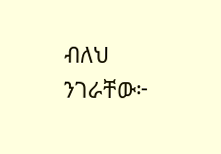ብለህ ንገራቸው፦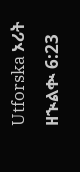Utforska ኦሪት ዘኊልቊ 6:23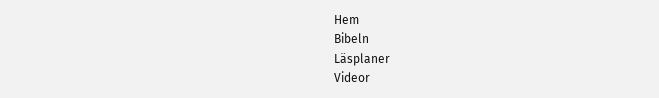Hem
Bibeln
Läsplaner
Videor